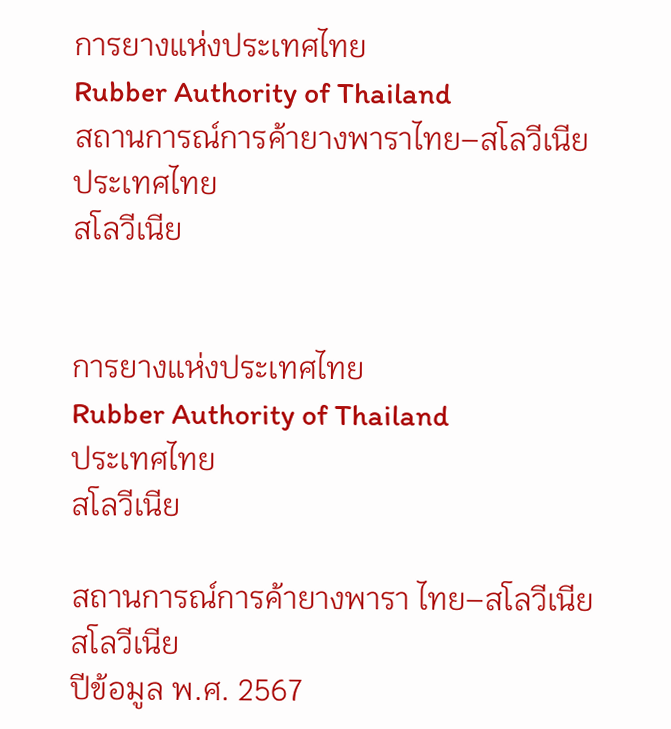การยางแห่งประเทศไทย
Rubber Authority of Thailand
สถานการณ์การค้ายางพาราไทย–สโลวีเนีย
ประเทศไทย
สโลวีเนีย


การยางแห่งประเทศไทย
Rubber Authority of Thailand
ประเทศไทย
สโลวีเนีย

สถานการณ์การค้ายางพารา ไทย–สโลวีเนีย
สโลวีเนีย
ปีข้อมูล พ.ศ. 2567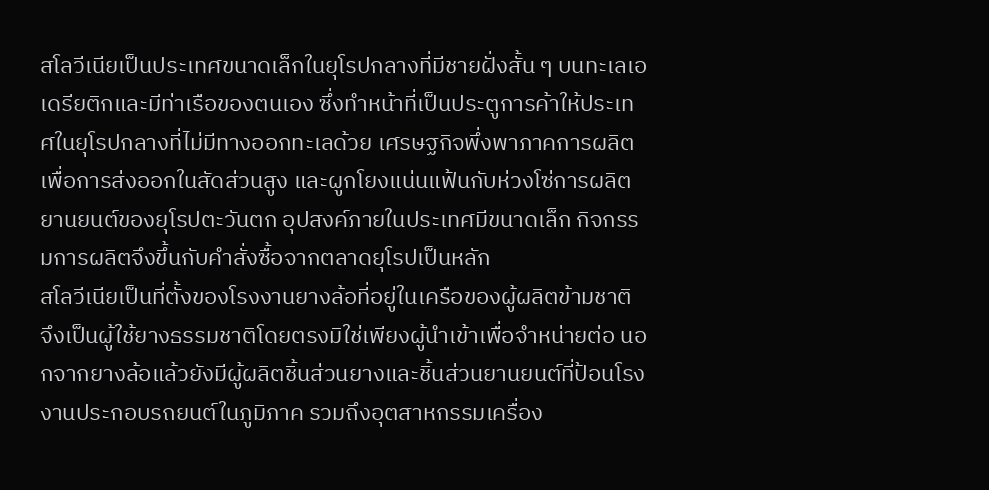สโลวีเนียเป็นประเทศขนาดเล็กในยุโรปกลางที่มีชายฝั่งสั้น ๆ บนทะเลเอเดรียติกและมีท่าเรือของตนเอง ซึ่งทำหน้าที่เป็นประตูการค้าให้ประเทศในยุโรปกลางที่ไม่มีทางออกทะเลด้วย เศรษฐกิจพึ่งพาภาคการผลิตเพื่อการส่งออกในสัดส่วนสูง และผูกโยงแน่นแฟ้นกับห่วงโซ่การผลิตยานยนต์ของยุโรปตะวันตก อุปสงค์ภายในประเทศมีขนาดเล็ก กิจกรรมการผลิตจึงขึ้นกับคำสั่งซื้อจากตลาดยุโรปเป็นหลัก
สโลวีเนียเป็นที่ตั้งของโรงงานยางล้อที่อยู่ในเครือของผู้ผลิตข้ามชาติ จึงเป็นผู้ใช้ยางธรรมชาติโดยตรงมิใช่เพียงผู้นำเข้าเพื่อจำหน่ายต่อ นอกจากยางล้อแล้วยังมีผู้ผลิตชิ้นส่วนยางและชิ้นส่วนยานยนต์ที่ป้อนโรงงานประกอบรถยนต์ในภูมิภาค รวมถึงอุตสาหกรรมเครื่อง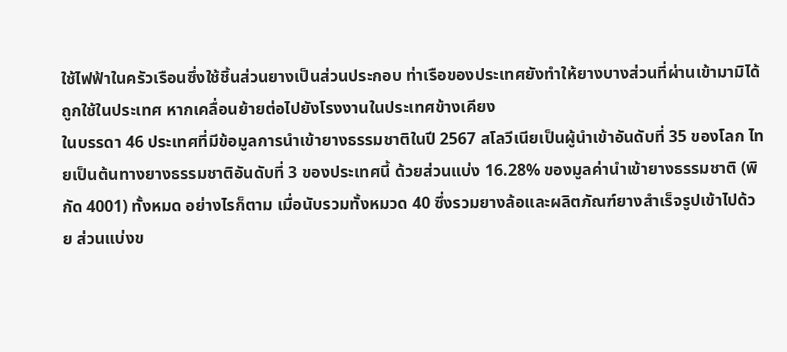ใช้ไฟฟ้าในครัวเรือนซึ่งใช้ชิ้นส่วนยางเป็นส่วนประกอบ ท่าเรือของประเทศยังทำให้ยางบางส่วนที่ผ่านเข้ามามิได้ถูกใช้ในประเทศ หากเคลื่อนย้ายต่อไปยังโรงงานในประเทศข้างเคียง
ในบรรดา 46 ประเทศที่มีข้อมูลการนำเข้ายางธรรมชาติในปี 2567 สโลวีเนียเป็นผู้นำเข้าอันดับที่ 35 ของโลก ไทยเป็นต้นทางยางธรรมชาติอันดับที่ 3 ของประเทศนี้ ด้วยส่วนแบ่ง 16.28% ของมูลค่านำเข้ายางธรรมชาติ (พิกัด 4001) ทั้งหมด อย่างไรก็ตาม เมื่อนับรวมทั้งหมวด 40 ซึ่งรวมยางล้อและผลิตภัณฑ์ยางสำเร็จรูปเข้าไปด้วย ส่วนแบ่งข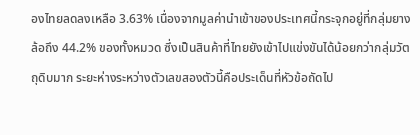องไทยลดลงเหลือ 3.63% เนื่องจากมูลค่านำเข้าของประเทศนี้กระจุกอยู่ที่กลุ่มยางล้อถึง 44.2% ของทั้งหมวด ซึ่งเป็นสินค้าที่ไทยยังเข้าไปแข่งขันได้น้อยกว่ากลุ่มวัตถุดิบมาก ระยะห่างระหว่างตัวเลขสองตัวนี้คือประเด็นที่หัวข้อถัดไป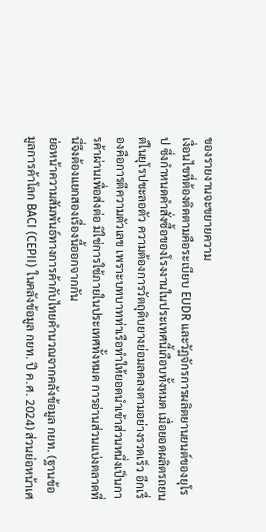ของรายงานจะขยายความ
เงื่อนไขที่ต้องติดตามคือระเบียบ EUDR และวัฏจักรการผลิตยานยนต์ของยุโรป ซึ่งกำหนดคำสั่งซื้อของโรงงานในประเทศนี้เกือบทั้งหมด เมื่อยอดผลิตรถยนต์ในยุโรปชะลอตัว ความต้องการวัตถุดิบยางย่อมลดลงตามอย่างรวดเร็ว อีกเรื่องคือการตีความตัวเลข เพราะบทบาทท่าเรือทำให้ยอดนำเข้าส่วนหนึ่งเป็นการค้าผ่านเพื่อส่งต่อ มิใช่การใช้ภายในประเทศทั้งหมด การอ่านส่วนแบ่งตลาดที่นี่จึงต้องแยกสองเรื่องนี้ออกจากกัน
ย่อหน้าความสัมพันธ์ทางการค้ากับไทยคำนวณจากคลังข้อมูล กยท. (ฐานข้อมูลการค้าโลก BACI (CEPII) ในคลังข้อมูล กยท. ปี ค.ศ. 2024) ส่วนย่อหน้าเศ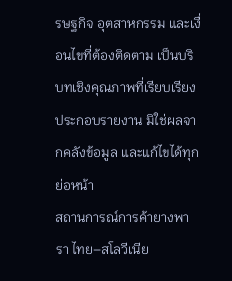รษฐกิจ อุตสาหกรรม และเงื่อนไขที่ต้องติดตาม เป็นบริบทเชิงคุณภาพที่เรียบเรียงประกอบรายงาน มิใช่ผลจากคลังข้อมูล และแก้ไขได้ทุกย่อหน้า
สถานการณ์การค้ายางพารา ไทย–สโลวีเนีย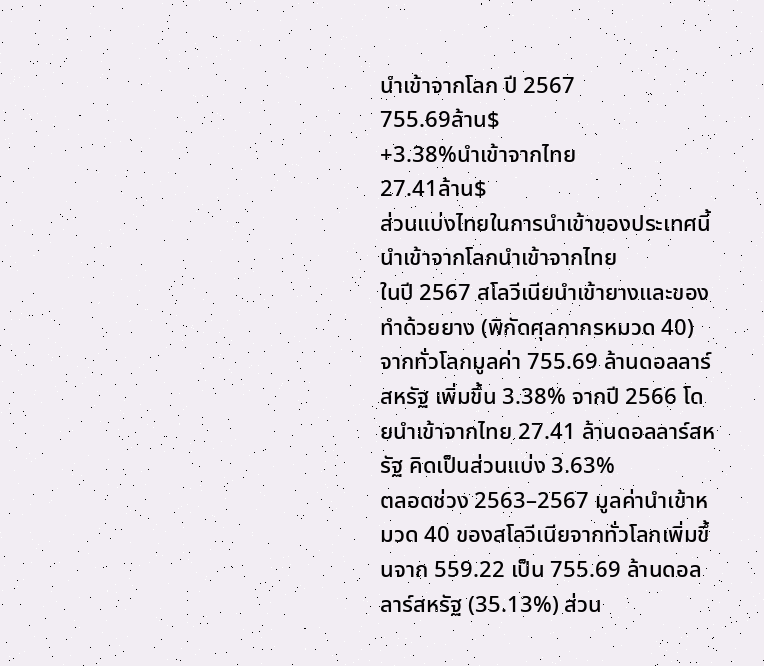นำเข้าจากโลก ปี 2567
755.69ล้าน$
+3.38%นำเข้าจากไทย
27.41ล้าน$
ส่วนแบ่งไทยในการนำเข้าของประเทศนี้
นำเข้าจากโลกนำเข้าจากไทย
ในปี 2567 สโลวีเนียนำเข้ายางและของทำด้วยยาง (พิกัดศุลกากรหมวด 40) จากทั่วโลกมูลค่า 755.69 ล้านดอลลาร์สหรัฐ เพิ่มขึ้น 3.38% จากปี 2566 โดยนำเข้าจากไทย 27.41 ล้านดอลลาร์สหรัฐ คิดเป็นส่วนแบ่ง 3.63%
ตลอดช่วง 2563–2567 มูลค่านำเข้าหมวด 40 ของสโลวีเนียจากทั่วโลกเพิ่มขึ้นจาก 559.22 เป็น 755.69 ล้านดอลลาร์สหรัฐ (35.13%) ส่วน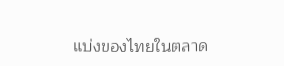แบ่งของไทยในตลาด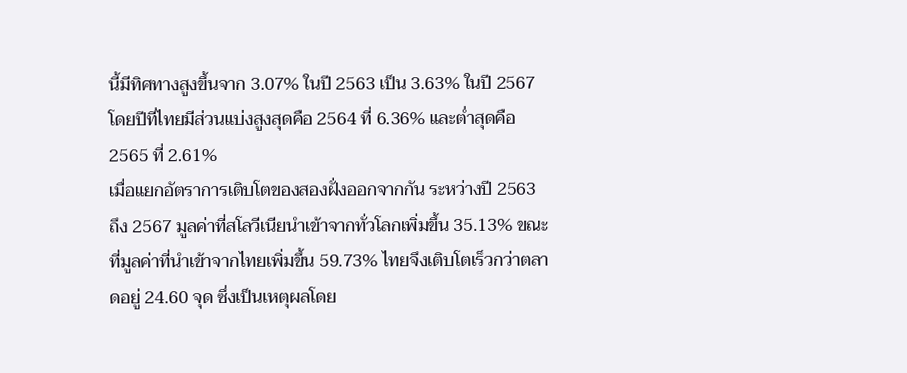นี้มีทิศทางสูงขึ้นจาก 3.07% ในปี 2563 เป็น 3.63% ในปี 2567 โดยปีที่ไทยมีส่วนแบ่งสูงสุดคือ 2564 ที่ 6.36% และต่ำสุดคือ 2565 ที่ 2.61%
เมื่อแยกอัตราการเติบโตของสองฝั่งออกจากกัน ระหว่างปี 2563 ถึง 2567 มูลค่าที่สโลวีเนียนำเข้าจากทั่วโลกเพิ่มขึ้น 35.13% ขณะที่มูลค่าที่นำเข้าจากไทยเพิ่มขึ้น 59.73% ไทยจึงเติบโตเร็วกว่าตลาดอยู่ 24.60 จุด ซึ่งเป็นเหตุผลโดย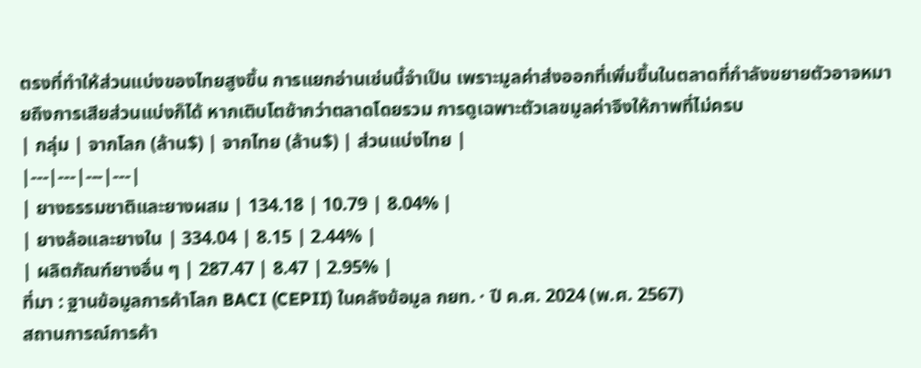ตรงที่ทำให้ส่วนแบ่งของไทยสูงขึ้น การแยกอ่านเช่นนี้จำเป็น เพราะมูลค่าส่งออกที่เพิ่มขึ้นในตลาดที่กำลังขยายตัวอาจหมายถึงการเสียส่วนแบ่งก็ได้ หากเติบโตช้ากว่าตลาดโดยรวม การดูเฉพาะตัวเลขมูลค่าจึงให้ภาพที่ไม่ครบ
| กลุ่ม | จากโลก (ล้าน$) | จากไทย (ล้าน$) | ส่วนแบ่งไทย |
|---|---|---|---|
| ยางธรรมชาติและยางผสม | 134.18 | 10.79 | 8.04% |
| ยางล้อและยางใน | 334.04 | 8.15 | 2.44% |
| ผลิตภัณฑ์ยางอื่น ๆ | 287.47 | 8.47 | 2.95% |
ที่มา : ฐานข้อมูลการค้าโลก BACI (CEPII) ในคลังข้อมูล กยท. · ปี ค.ศ. 2024 (พ.ศ. 2567)
สถานการณ์การค้า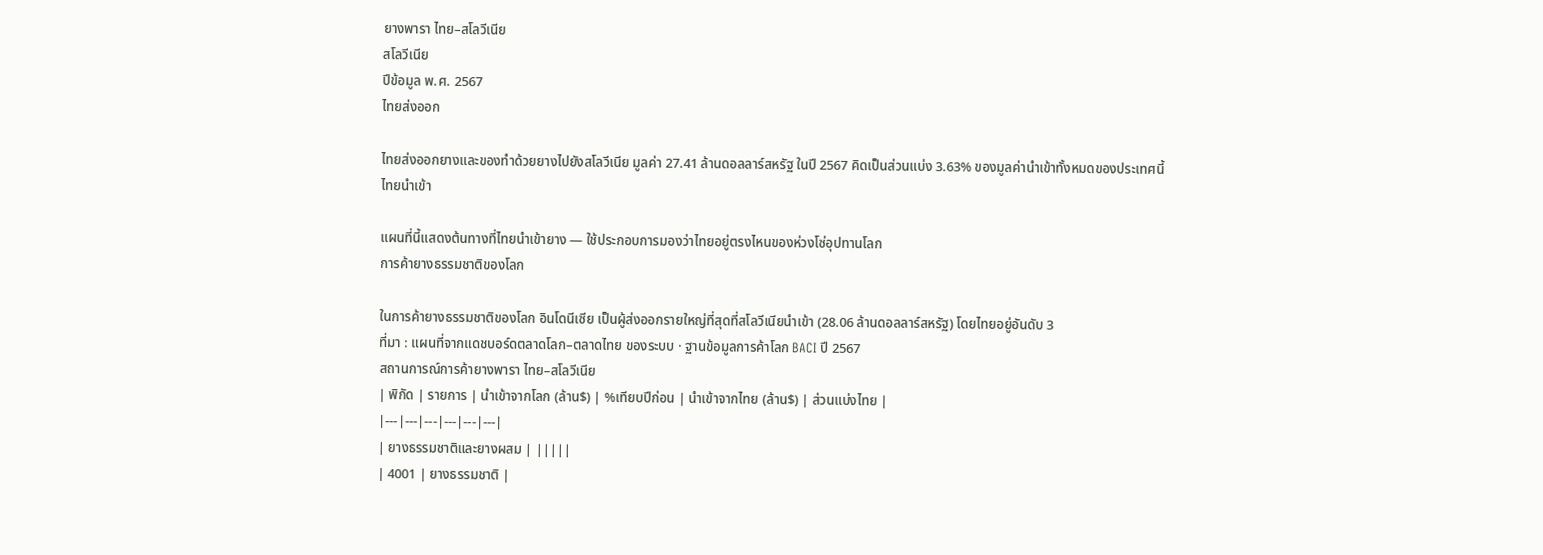ยางพารา ไทย–สโลวีเนีย
สโลวีเนีย
ปีข้อมูล พ.ศ. 2567
ไทยส่งออก

ไทยส่งออกยางและของทำด้วยยางไปยังสโลวีเนีย มูลค่า 27.41 ล้านดอลลาร์สหรัฐ ในปี 2567 คิดเป็นส่วนแบ่ง 3.63% ของมูลค่านำเข้าทั้งหมดของประเทศนี้
ไทยนำเข้า

แผนที่นี้แสดงต้นทางที่ไทยนำเข้ายาง — ใช้ประกอบการมองว่าไทยอยู่ตรงไหนของห่วงโซ่อุปทานโลก
การค้ายางธรรมชาติของโลก

ในการค้ายางธรรมชาติของโลก อินโดนีเซีย เป็นผู้ส่งออกรายใหญ่ที่สุดที่สโลวีเนียนำเข้า (28.06 ล้านดอลลาร์สหรัฐ) โดยไทยอยู่อันดับ 3
ที่มา : แผนที่จากแดชบอร์ดตลาดโลก–ตลาดไทย ของระบบ · ฐานข้อมูลการค้าโลก BACI ปี 2567
สถานการณ์การค้ายางพารา ไทย–สโลวีเนีย
| พิกัด | รายการ | นำเข้าจากโลก (ล้าน$) | %เทียบปีก่อน | นำเข้าจากไทย (ล้าน$) | ส่วนแบ่งไทย |
|---|---|---|---|---|---|
| ยางธรรมชาติและยางผสม | |||||
| 4001 | ยางธรรมชาติ |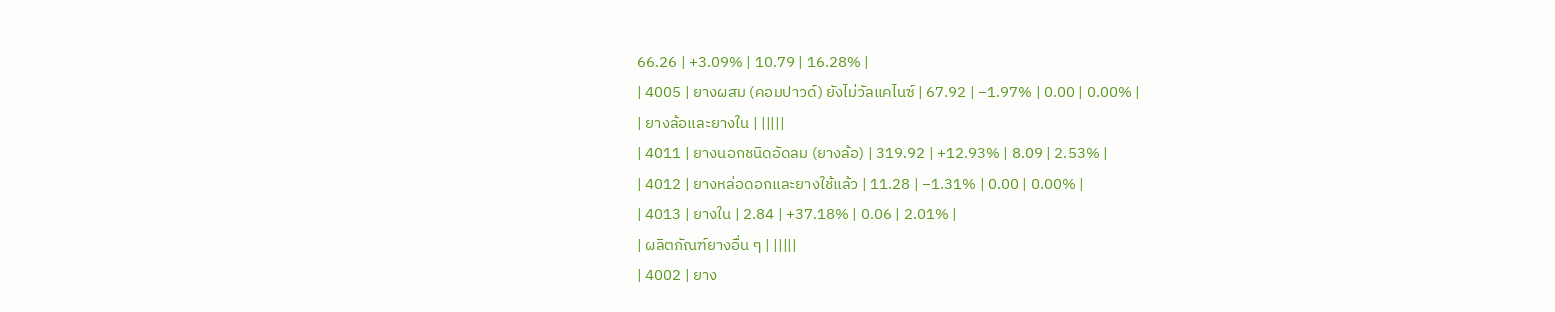66.26 | +3.09% | 10.79 | 16.28% |
| 4005 | ยางผสม (คอมปาวด์) ยังไม่วัลแคไนซ์ | 67.92 | −1.97% | 0.00 | 0.00% |
| ยางล้อและยางใน | |||||
| 4011 | ยางนอกชนิดอัดลม (ยางล้อ) | 319.92 | +12.93% | 8.09 | 2.53% |
| 4012 | ยางหล่อดอกและยางใช้แล้ว | 11.28 | −1.31% | 0.00 | 0.00% |
| 4013 | ยางใน | 2.84 | +37.18% | 0.06 | 2.01% |
| ผลิตภัณฑ์ยางอื่น ๆ | |||||
| 4002 | ยาง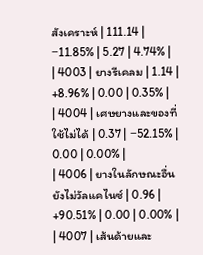สังเคราะห์ | 111.14 | −11.85% | 5.27 | 4.74% |
| 4003 | ยางรีเคลม | 1.14 | +8.96% | 0.00 | 0.35% |
| 4004 | เศษยางและของที่ใช้ไม่ได้ | 0.37 | −52.15% | 0.00 | 0.00% |
| 4006 | ยางในลักษณะอื่น ยังไม่วัลแคไนซ์ | 0.96 | +90.51% | 0.00 | 0.00% |
| 4007 | เส้นด้ายและ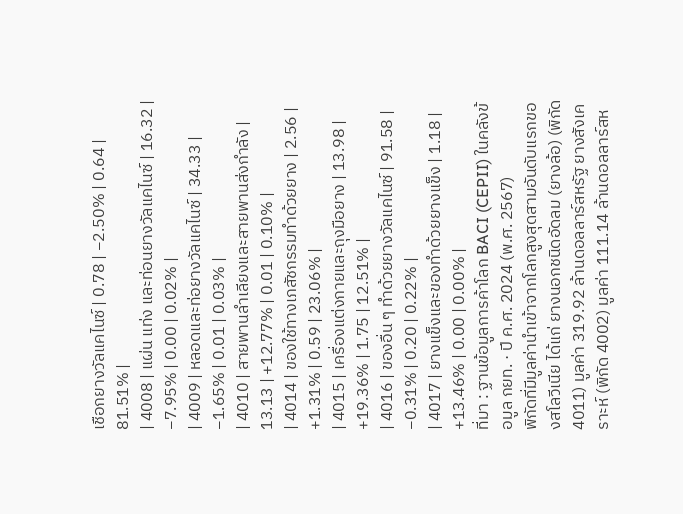เชือกยางวัลแคไนซ์ | 0.78 | −2.50% | 0.64 | 81.51% |
| 4008 | แผ่น แท่ง และท่อนยางวัลแคไนซ์ | 16.32 | −7.95% | 0.00 | 0.02% |
| 4009 | หลอดและท่อยางวัลแคไนซ์ | 34.33 | −1.65% | 0.01 | 0.03% |
| 4010 | สายพานลำเลียงและสายพานส่งกำลัง | 13.13 | +12.77% | 0.01 | 0.10% |
| 4014 | ของใช้ทางเภสัชกรรมทำด้วยยาง | 2.56 | +1.31% | 0.59 | 23.06% |
| 4015 | เครื่องแต่งกายและถุงมือยาง | 13.98 | +19.36% | 1.75 | 12.51% |
| 4016 | ของอื่น ๆ ทำด้วยยางวัลแคไนซ์ | 91.58 | −0.31% | 0.20 | 0.22% |
| 4017 | ยางแข็งและของทำด้วยยางแข็ง | 1.18 | +13.46% | 0.00 | 0.00% |
ที่มา : ฐานข้อมูลการค้าโลก BACI (CEPII) ในคลังข้อมูล กยท. · ปี ค.ศ. 2024 (พ.ศ. 2567)
พิกัดที่มีมูลค่านำเข้าจากโลกสูงสุดสามอันดับแรกของสโลวีเนีย ได้แก่ ยางนอกชนิดอัดลม (ยางล้อ) (พิกัด 4011) มูลค่า 319.92 ล้านดอลลาร์สหรัฐ ยางสังเคราะห์ (พิกัด 4002) มูลค่า 111.14 ล้านดอลลาร์สห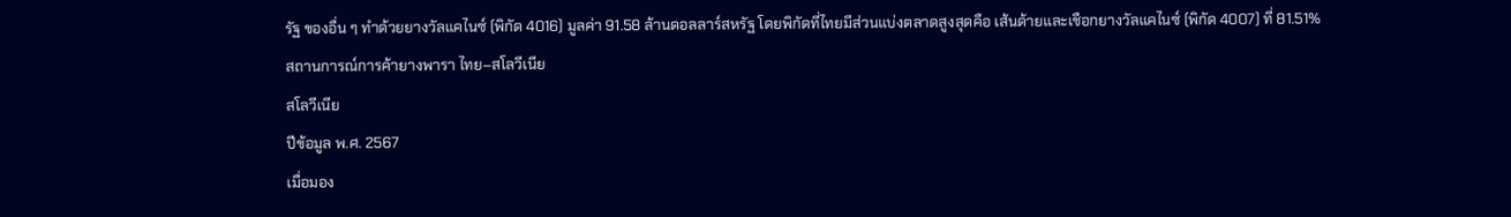รัฐ ของอื่น ๆ ทำด้วยยางวัลแคไนซ์ (พิกัด 4016) มูลค่า 91.58 ล้านดอลลาร์สหรัฐ โดยพิกัดที่ไทยมีส่วนแบ่งตลาดสูงสุดคือ เส้นด้ายและเชือกยางวัลแคไนซ์ (พิกัด 4007) ที่ 81.51%
สถานการณ์การค้ายางพารา ไทย–สโลวีเนีย
สโลวีเนีย
ปีข้อมูล พ.ศ. 2567
เมื่อมอง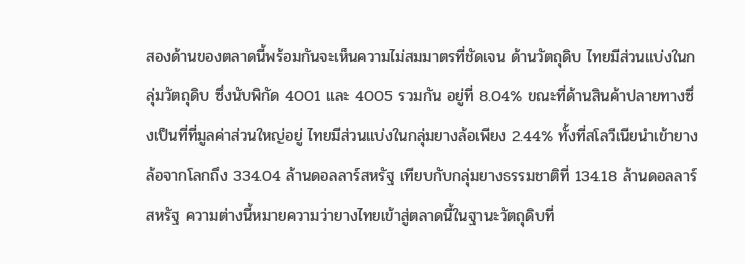สองด้านของตลาดนี้พร้อมกันจะเห็นความไม่สมมาตรที่ชัดเจน ด้านวัตถุดิบ ไทยมีส่วนแบ่งในกลุ่มวัตถุดิบ ซึ่งนับพิกัด 4001 และ 4005 รวมกัน อยู่ที่ 8.04% ขณะที่ด้านสินค้าปลายทางซึ่งเป็นที่ที่มูลค่าส่วนใหญ่อยู่ ไทยมีส่วนแบ่งในกลุ่มยางล้อเพียง 2.44% ทั้งที่สโลวีเนียนำเข้ายางล้อจากโลกถึง 334.04 ล้านดอลลาร์สหรัฐ เทียบกับกลุ่มยางธรรมชาติที่ 134.18 ล้านดอลลาร์สหรัฐ ความต่างนี้หมายความว่ายางไทยเข้าสู่ตลาดนี้ในฐานะวัตถุดิบที่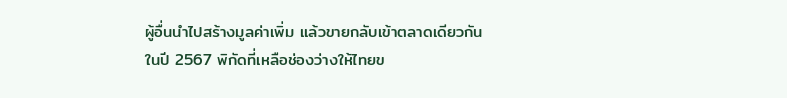ผู้อื่นนำไปสร้างมูลค่าเพิ่ม แล้วขายกลับเข้าตลาดเดียวกัน ในปี 2567 พิกัดที่เหลือช่องว่างให้ไทยข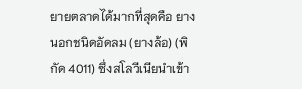ยายตลาดได้มากที่สุดคือ ยางนอกชนิดอัดลม (ยางล้อ) (พิกัด 4011) ซึ่งสโลวีเนียนำเข้า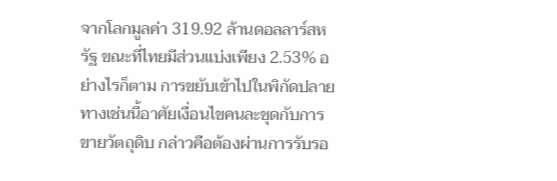จากโลกมูลค่า 319.92 ล้านดอลลาร์สหรัฐ ขณะที่ไทยมีส่วนแบ่งเพียง 2.53% อย่างไรก็ตาม การขยับเข้าไปในพิกัดปลายทางเช่นนี้อาศัยเงื่อนไขคนละชุดกับการขายวัตถุดิบ กล่าวคือต้องผ่านการรับรอ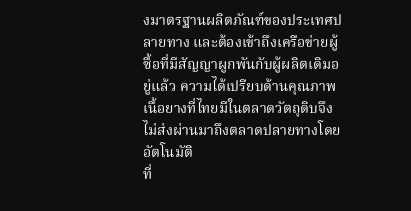งมาตรฐานผลิตภัณฑ์ของประเทศปลายทาง และต้องเข้าถึงเครือข่ายผู้ซื้อที่มีสัญญาผูกพันกับผู้ผลิตเดิมอยู่แล้ว ความได้เปรียบด้านคุณภาพเนื้อยางที่ไทยมีในตลาดวัตถุดิบจึงไม่ส่งผ่านมาถึงตลาดปลายทางโดยอัตโนมัติ
ที่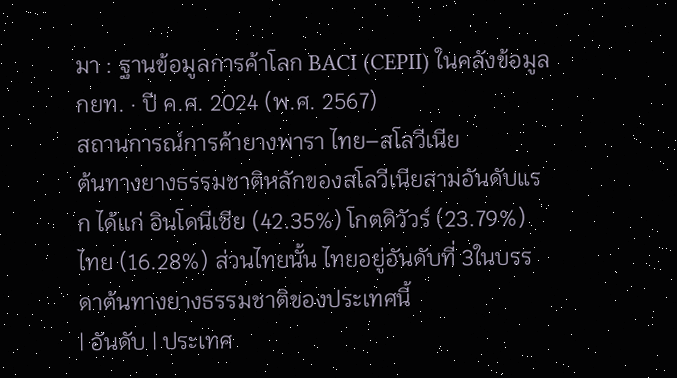มา : ฐานข้อมูลการค้าโลก BACI (CEPII) ในคลังข้อมูล กยท. · ปี ค.ศ. 2024 (พ.ศ. 2567)
สถานการณ์การค้ายางพารา ไทย–สโลวีเนีย
ต้นทางยางธรรมชาติหลักของสโลวีเนียสามอันดับแรก ได้แก่ อินโดนีเซีย (42.35%) โกตดิวัวร์ (23.79%) ไทย (16.28%) ส่วนไทยนั้น ไทยอยู่อันดับที่ 3ในบรรดาต้นทางยางธรรมชาติของประเทศนี้
| อันดับ | ประเทศ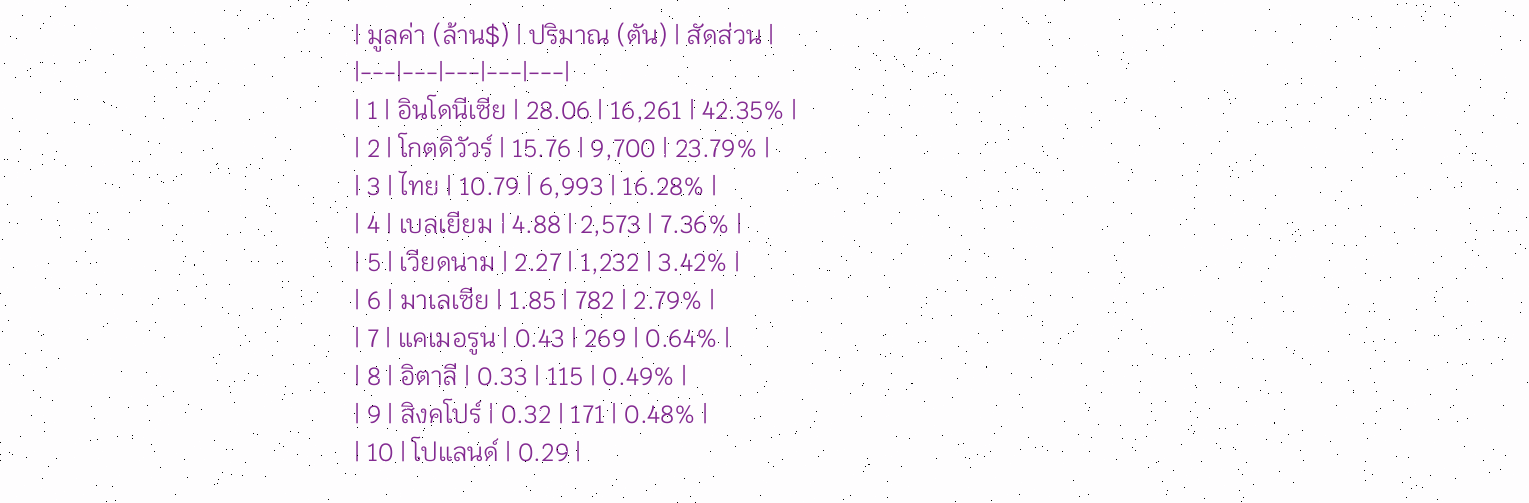| มูลค่า (ล้าน$) | ปริมาณ (ตัน) | สัดส่วน |
|---|---|---|---|---|
| 1 | อินโดนีเซีย | 28.06 | 16,261 | 42.35% |
| 2 | โกตดิวัวร์ | 15.76 | 9,700 | 23.79% |
| 3 | ไทย | 10.79 | 6,993 | 16.28% |
| 4 | เบลเยียม | 4.88 | 2,573 | 7.36% |
| 5 | เวียดนาม | 2.27 | 1,232 | 3.42% |
| 6 | มาเลเซีย | 1.85 | 782 | 2.79% |
| 7 | แคเมอรูน | 0.43 | 269 | 0.64% |
| 8 | อิตาลี | 0.33 | 115 | 0.49% |
| 9 | สิงคโปร์ | 0.32 | 171 | 0.48% |
| 10 | โปแลนด์ | 0.29 |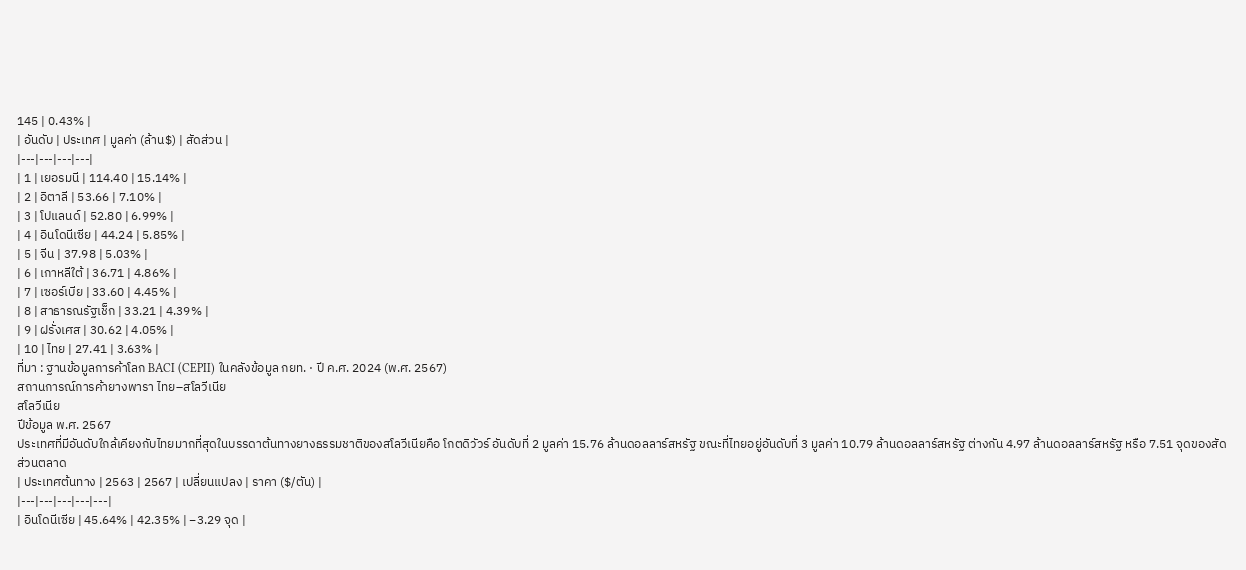145 | 0.43% |
| อันดับ | ประเทศ | มูลค่า (ล้าน$) | สัดส่วน |
|---|---|---|---|
| 1 | เยอรมนี | 114.40 | 15.14% |
| 2 | อิตาลี | 53.66 | 7.10% |
| 3 | โปแลนด์ | 52.80 | 6.99% |
| 4 | อินโดนีเซีย | 44.24 | 5.85% |
| 5 | จีน | 37.98 | 5.03% |
| 6 | เกาหลีใต้ | 36.71 | 4.86% |
| 7 | เซอร์เบีย | 33.60 | 4.45% |
| 8 | สาธารณรัฐเช็ก | 33.21 | 4.39% |
| 9 | ฝรั่งเศส | 30.62 | 4.05% |
| 10 | ไทย | 27.41 | 3.63% |
ที่มา : ฐานข้อมูลการค้าโลก BACI (CEPII) ในคลังข้อมูล กยท. · ปี ค.ศ. 2024 (พ.ศ. 2567)
สถานการณ์การค้ายางพารา ไทย–สโลวีเนีย
สโลวีเนีย
ปีข้อมูล พ.ศ. 2567
ประเทศที่มีอันดับใกล้เคียงกับไทยมากที่สุดในบรรดาต้นทางยางธรรมชาติของสโลวีเนียคือ โกตดิวัวร์ อันดับที่ 2 มูลค่า 15.76 ล้านดอลลาร์สหรัฐ ขณะที่ไทยอยู่อันดับที่ 3 มูลค่า 10.79 ล้านดอลลาร์สหรัฐ ต่างกัน 4.97 ล้านดอลลาร์สหรัฐ หรือ 7.51 จุดของสัดส่วนตลาด
| ประเทศต้นทาง | 2563 | 2567 | เปลี่ยนแปลง | ราคา ($/ตัน) |
|---|---|---|---|---|
| อินโดนีเซีย | 45.64% | 42.35% | −3.29 จุด |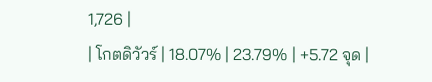1,726 |
| โกตดิวัวร์ | 18.07% | 23.79% | +5.72 จุด |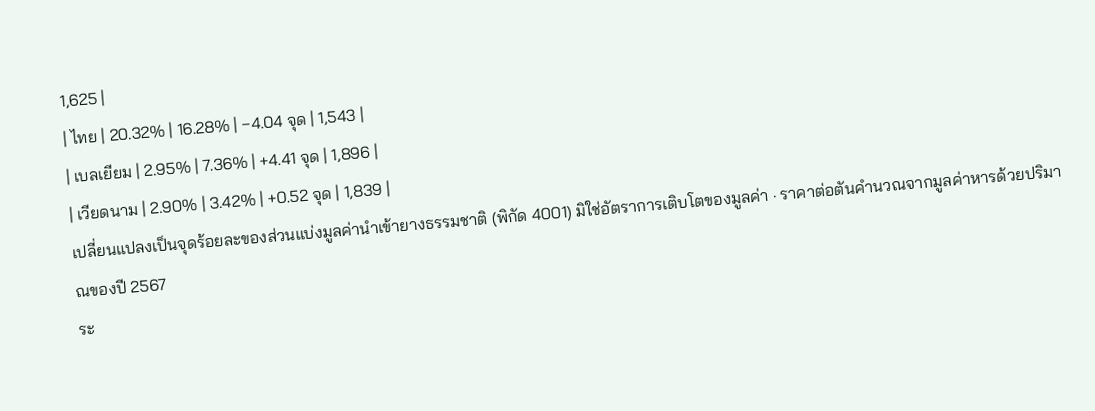1,625 |
| ไทย | 20.32% | 16.28% | −4.04 จุด | 1,543 |
| เบลเยียม | 2.95% | 7.36% | +4.41 จุด | 1,896 |
| เวียดนาม | 2.90% | 3.42% | +0.52 จุด | 1,839 |
เปลี่ยนแปลงเป็นจุดร้อยละของส่วนแบ่งมูลค่านำเข้ายางธรรมชาติ (พิกัด 4001) มิใช่อัตราการเติบโตของมูลค่า · ราคาต่อตันคำนวณจากมูลค่าหารด้วยปริมาณของปี 2567
ระ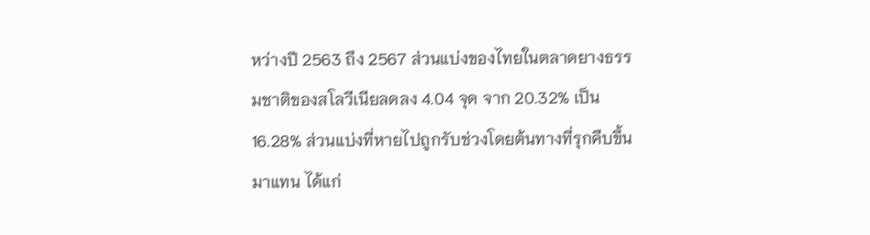หว่างปี 2563 ถึง 2567 ส่วนแบ่งของไทยในตลาดยางธรรมชาติของสโลวีเนียลดลง 4.04 จุด จาก 20.32% เป็น 16.28% ส่วนแบ่งที่หายไปถูกรับช่วงโดยต้นทางที่รุกคืบขึ้นมาแทน ได้แก่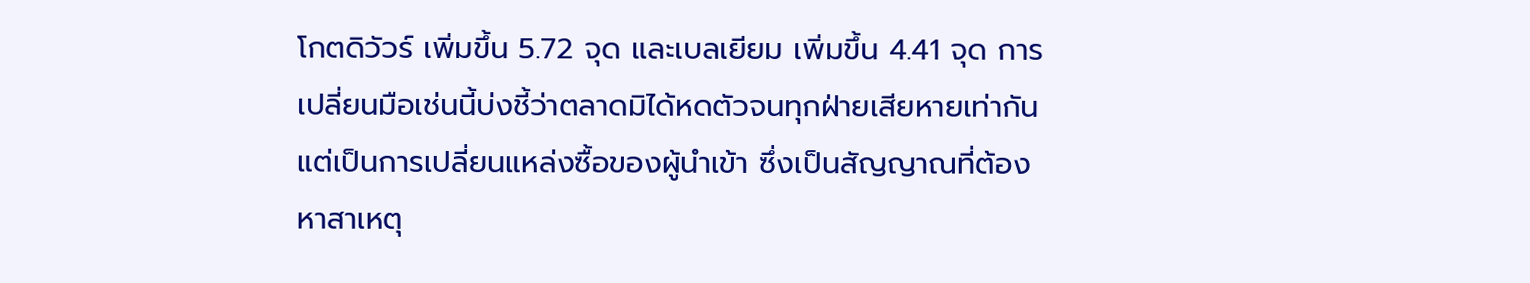โกตดิวัวร์ เพิ่มขึ้น 5.72 จุด และเบลเยียม เพิ่มขึ้น 4.41 จุด การเปลี่ยนมือเช่นนี้บ่งชี้ว่าตลาดมิได้หดตัวจนทุกฝ่ายเสียหายเท่ากัน แต่เป็นการเปลี่ยนแหล่งซื้อของผู้นำเข้า ซึ่งเป็นสัญญาณที่ต้องหาสาเหตุ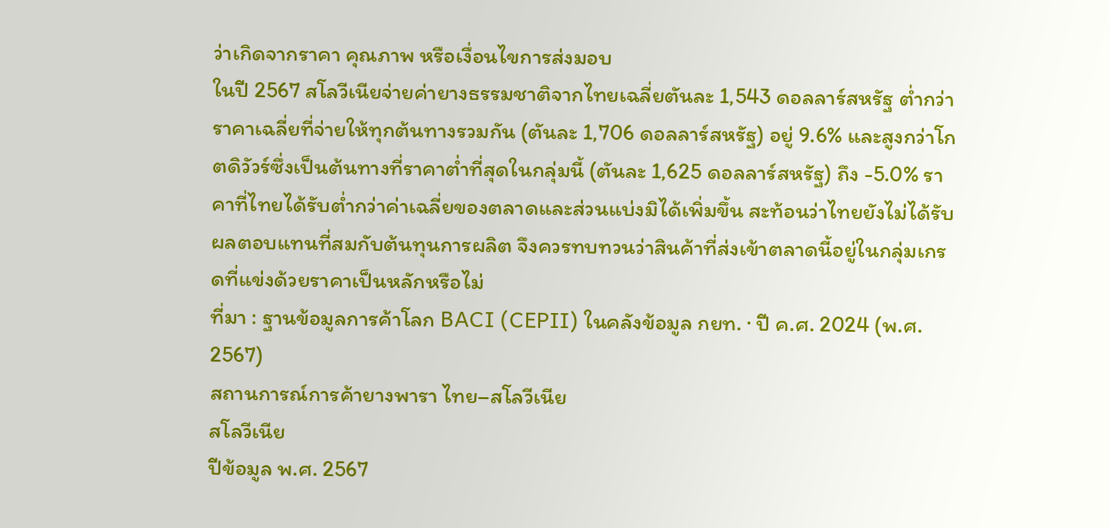ว่าเกิดจากราคา คุณภาพ หรือเงื่อนไขการส่งมอบ
ในปี 2567 สโลวีเนียจ่ายค่ายางธรรมชาติจากไทยเฉลี่ยตันละ 1,543 ดอลลาร์สหรัฐ ต่ำกว่าราคาเฉลี่ยที่จ่ายให้ทุกต้นทางรวมกัน (ตันละ 1,706 ดอลลาร์สหรัฐ) อยู่ 9.6% และสูงกว่าโกตดิวัวร์ซึ่งเป็นต้นทางที่ราคาต่ำที่สุดในกลุ่มนี้ (ตันละ 1,625 ดอลลาร์สหรัฐ) ถึง -5.0% ราคาที่ไทยได้รับต่ำกว่าค่าเฉลี่ยของตลาดและส่วนแบ่งมิได้เพิ่มขึ้น สะท้อนว่าไทยยังไม่ได้รับผลตอบแทนที่สมกับต้นทุนการผลิต จึงควรทบทวนว่าสินค้าที่ส่งเข้าตลาดนี้อยู่ในกลุ่มเกรดที่แข่งด้วยราคาเป็นหลักหรือไม่
ที่มา : ฐานข้อมูลการค้าโลก BACI (CEPII) ในคลังข้อมูล กยท. · ปี ค.ศ. 2024 (พ.ศ. 2567)
สถานการณ์การค้ายางพารา ไทย–สโลวีเนีย
สโลวีเนีย
ปีข้อมูล พ.ศ. 2567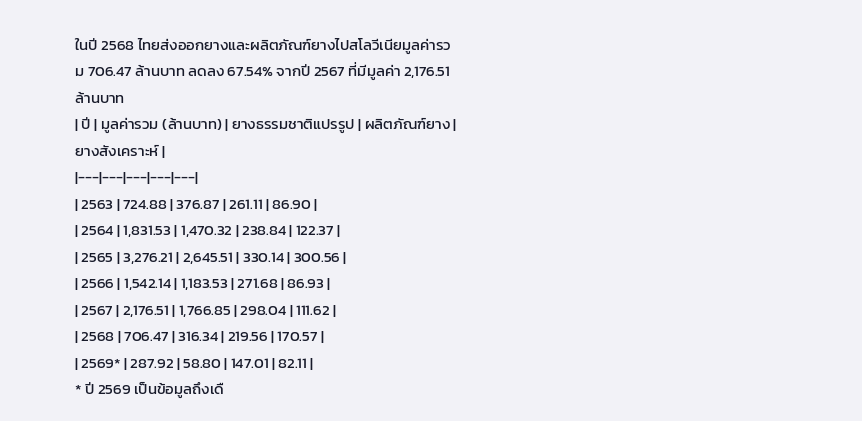ในปี 2568 ไทยส่งออกยางและผลิตภัณฑ์ยางไปสโลวีเนียมูลค่ารวม 706.47 ล้านบาท ลดลง 67.54% จากปี 2567 ที่มีมูลค่า 2,176.51 ล้านบาท
| ปี | มูลค่ารวม (ล้านบาท) | ยางธรรมชาติแปรรูป | ผลิตภัณฑ์ยาง | ยางสังเคราะห์ |
|---|---|---|---|---|
| 2563 | 724.88 | 376.87 | 261.11 | 86.90 |
| 2564 | 1,831.53 | 1,470.32 | 238.84 | 122.37 |
| 2565 | 3,276.21 | 2,645.51 | 330.14 | 300.56 |
| 2566 | 1,542.14 | 1,183.53 | 271.68 | 86.93 |
| 2567 | 2,176.51 | 1,766.85 | 298.04 | 111.62 |
| 2568 | 706.47 | 316.34 | 219.56 | 170.57 |
| 2569* | 287.92 | 58.80 | 147.01 | 82.11 |
* ปี 2569 เป็นข้อมูลถึงเดื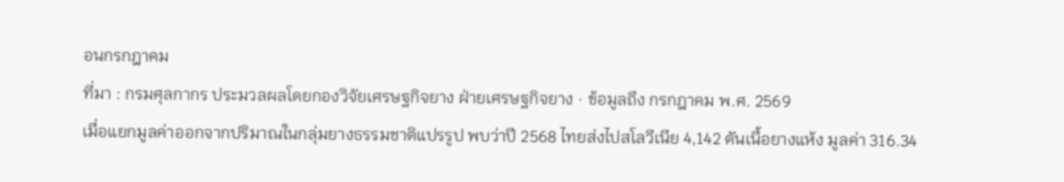อนกรกฎาคม
ที่มา : กรมศุลกากร ประมวลผลโดยกองวิจัยเศรษฐกิจยาง ฝ่ายเศรษฐกิจยาง · ข้อมูลถึง กรกฎาคม พ.ศ. 2569
เมื่อแยกมูลค่าออกจากปริมาณในกลุ่มยางธรรมชาติแปรรูป พบว่าปี 2568 ไทยส่งไปสโลวีเนีย 4,142 ตันเนื้อยางแห้ง มูลค่า 316.34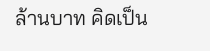ล้านบาท คิดเป็น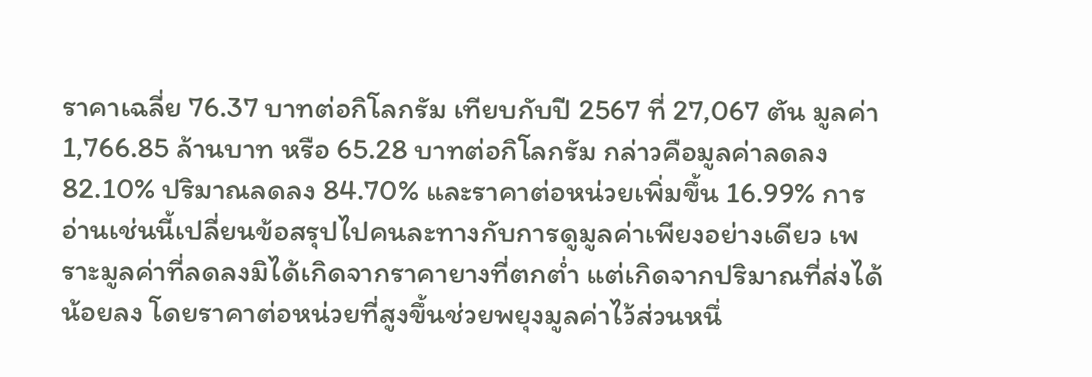ราคาเฉลี่ย 76.37 บาทต่อกิโลกรัม เทียบกับปี 2567 ที่ 27,067 ตัน มูลค่า 1,766.85 ล้านบาท หรือ 65.28 บาทต่อกิโลกรัม กล่าวคือมูลค่าลดลง 82.10% ปริมาณลดลง 84.70% และราคาต่อหน่วยเพิ่มขึ้น 16.99% การอ่านเช่นนี้เปลี่ยนข้อสรุปไปคนละทางกับการดูมูลค่าเพียงอย่างเดียว เพราะมูลค่าที่ลดลงมิได้เกิดจากราคายางที่ตกต่ำ แต่เกิดจากปริมาณที่ส่งได้น้อยลง โดยราคาต่อหน่วยที่สูงขึ้นช่วยพยุงมูลค่าไว้ส่วนหนึ่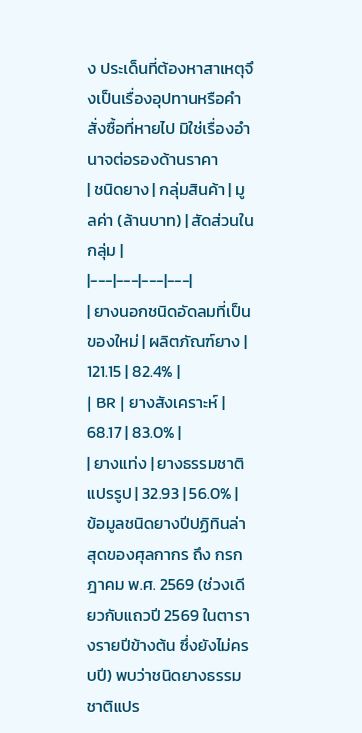ง ประเด็นที่ต้องหาสาเหตุจึงเป็นเรื่องอุปทานหรือคำสั่งซื้อที่หายไป มิใช่เรื่องอำนาจต่อรองด้านราคา
| ชนิดยาง | กลุ่มสินค้า | มูลค่า (ล้านบาท) | สัดส่วนในกลุ่ม |
|---|---|---|---|
| ยางนอกชนิดอัดลมที่เป็นของใหม่ | ผลิตภัณฑ์ยาง | 121.15 | 82.4% |
| BR | ยางสังเคราะห์ | 68.17 | 83.0% |
| ยางแท่ง | ยางธรรมชาติแปรรูป | 32.93 | 56.0% |
ข้อมูลชนิดยางปีปฏิทินล่าสุดของศุลกากร ถึง กรกฎาคม พ.ศ. 2569 (ช่วงเดียวกับแถวปี 2569 ในตารางรายปีข้างต้น ซึ่งยังไม่ครบปี) พบว่าชนิดยางธรรมชาติแปร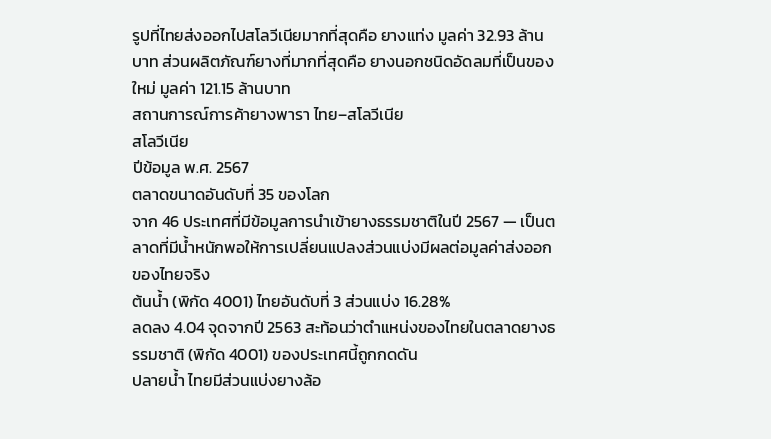รูปที่ไทยส่งออกไปสโลวีเนียมากที่สุดคือ ยางแท่ง มูลค่า 32.93 ล้านบาท ส่วนผลิตภัณฑ์ยางที่มากที่สุดคือ ยางนอกชนิดอัดลมที่เป็นของใหม่ มูลค่า 121.15 ล้านบาท
สถานการณ์การค้ายางพารา ไทย–สโลวีเนีย
สโลวีเนีย
ปีข้อมูล พ.ศ. 2567
ตลาดขนาดอันดับที่ 35 ของโลก
จาก 46 ประเทศที่มีข้อมูลการนำเข้ายางธรรมชาติในปี 2567 — เป็นตลาดที่มีน้ำหนักพอให้การเปลี่ยนแปลงส่วนแบ่งมีผลต่อมูลค่าส่งออกของไทยจริง
ต้นน้ำ (พิกัด 4001) ไทยอันดับที่ 3 ส่วนแบ่ง 16.28%
ลดลง 4.04 จุดจากปี 2563 สะท้อนว่าตำแหน่งของไทยในตลาดยางธรรมชาติ (พิกัด 4001) ของประเทศนี้ถูกกดดัน
ปลายน้ำ ไทยมีส่วนแบ่งยางล้อ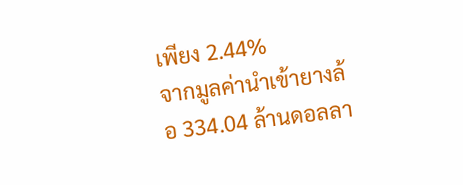เพียง 2.44%
จากมูลค่านำเข้ายางล้อ 334.04 ล้านดอลลา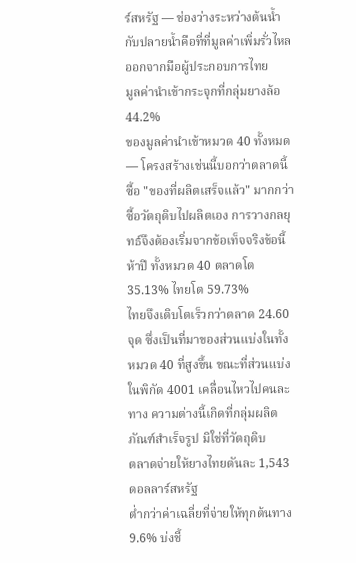ร์สหรัฐ — ช่องว่างระหว่างต้นน้ำกับปลายน้ำคือที่ที่มูลค่าเพิ่มรั่วไหลออกจากมือผู้ประกอบการไทย
มูลค่านำเข้ากระจุกที่กลุ่มยางล้อ 44.2%
ของมูลค่านำเข้าหมวด 40 ทั้งหมด — โครงสร้างเช่นนี้บอกว่าตลาดนี้ซื้อ "ของที่ผลิตเสร็จแล้ว" มากกว่าซื้อวัตถุดิบไปผลิตเอง การวางกลยุทธ์จึงต้องเริ่มจากข้อเท็จจริงข้อนี้
ห้าปี ทั้งหมวด 40 ตลาดโต 35.13% ไทยโต 59.73%
ไทยจึงเติบโตเร็วกว่าตลาด 24.60 จุด ซึ่งเป็นที่มาของส่วนแบ่งในทั้งหมวด 40 ที่สูงขึ้น ขณะที่ส่วนแบ่งในพิกัด 4001 เคลื่อนไหวไปคนละทาง ความต่างนี้เกิดที่กลุ่มผลิตภัณฑ์สำเร็จรูป มิใช่ที่วัตถุดิบ
ตลาดจ่ายให้ยางไทยตันละ 1,543 ดอลลาร์สหรัฐ
ต่ำกว่าค่าเฉลี่ยที่จ่ายให้ทุกต้นทาง 9.6% บ่งชี้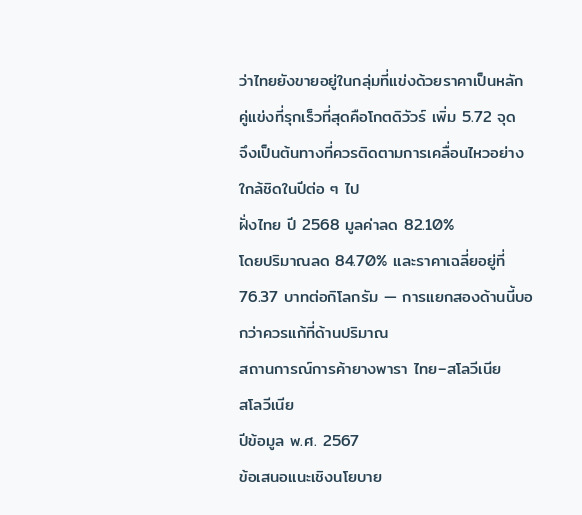ว่าไทยยังขายอยู่ในกลุ่มที่แข่งด้วยราคาเป็นหลัก
คู่แข่งที่รุกเร็วที่สุดคือโกตดิวัวร์ เพิ่ม 5.72 จุด
จึงเป็นต้นทางที่ควรติดตามการเคลื่อนไหวอย่างใกล้ชิดในปีต่อ ๆ ไป
ฝั่งไทย ปี 2568 มูลค่าลด 82.10%
โดยปริมาณลด 84.70% และราคาเฉลี่ยอยู่ที่ 76.37 บาทต่อกิโลกรัม — การแยกสองด้านนี้บอกว่าควรแก้ที่ด้านปริมาณ
สถานการณ์การค้ายางพารา ไทย–สโลวีเนีย
สโลวีเนีย
ปีข้อมูล พ.ศ. 2567
ข้อเสนอแนะเชิงนโยบาย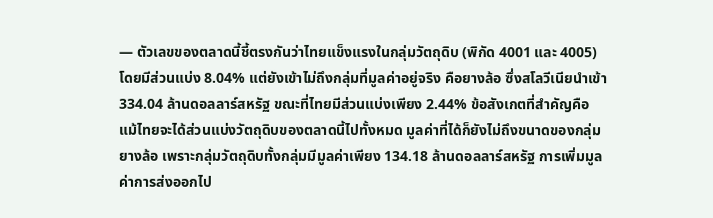— ตัวเลขของตลาดนี้ชี้ตรงกันว่าไทยแข็งแรงในกลุ่มวัตถุดิบ (พิกัด 4001 และ 4005) โดยมีส่วนแบ่ง 8.04% แต่ยังเข้าไม่ถึงกลุ่มที่มูลค่าอยู่จริง คือยางล้อ ซึ่งสโลวีเนียนำเข้า 334.04 ล้านดอลลาร์สหรัฐ ขณะที่ไทยมีส่วนแบ่งเพียง 2.44% ข้อสังเกตที่สำคัญคือ แม้ไทยจะได้ส่วนแบ่งวัตถุดิบของตลาดนี้ไปทั้งหมด มูลค่าที่ได้ก็ยังไม่ถึงขนาดของกลุ่มยางล้อ เพราะกลุ่มวัตถุดิบทั้งกลุ่มมีมูลค่าเพียง 134.18 ล้านดอลลาร์สหรัฐ การเพิ่มมูลค่าการส่งออกไป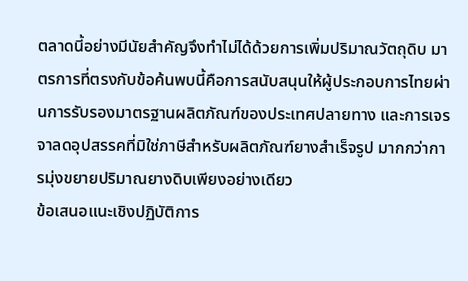ตลาดนี้อย่างมีนัยสำคัญจึงทำไม่ได้ด้วยการเพิ่มปริมาณวัตถุดิบ มาตรการที่ตรงกับข้อค้นพบนี้คือการสนับสนุนให้ผู้ประกอบการไทยผ่านการรับรองมาตรฐานผลิตภัณฑ์ของประเทศปลายทาง และการเจรจาลดอุปสรรคที่มิใช่ภาษีสำหรับผลิตภัณฑ์ยางสำเร็จรูป มากกว่าการมุ่งขยายปริมาณยางดิบเพียงอย่างเดียว
ข้อเสนอแนะเชิงปฏิบัติการ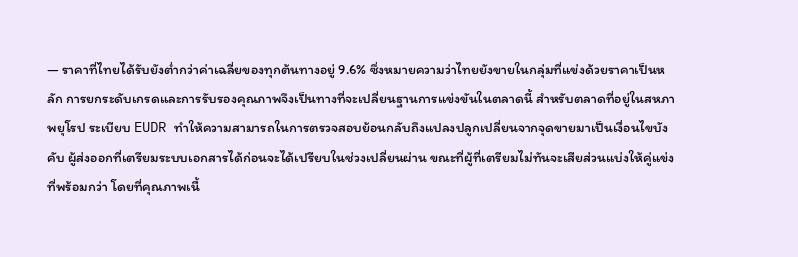— ราคาที่ไทยได้รับยังต่ำกว่าค่าเฉลี่ยของทุกต้นทางอยู่ 9.6% ซึ่งหมายความว่าไทยยังขายในกลุ่มที่แข่งด้วยราคาเป็นหลัก การยกระดับเกรดและการรับรองคุณภาพจึงเป็นทางที่จะเปลี่ยนฐานการแข่งขันในตลาดนี้ สำหรับตลาดที่อยู่ในสหภาพยุโรป ระเบียบ EUDR ทำให้ความสามารถในการตรวจสอบย้อนกลับถึงแปลงปลูกเปลี่ยนจากจุดขายมาเป็นเงื่อนไขบังคับ ผู้ส่งออกที่เตรียมระบบเอกสารได้ก่อนจะได้เปรียบในช่วงเปลี่ยนผ่าน ขณะที่ผู้ที่เตรียมไม่ทันจะเสียส่วนแบ่งให้คู่แข่งที่พร้อมกว่า โดยที่คุณภาพเนื้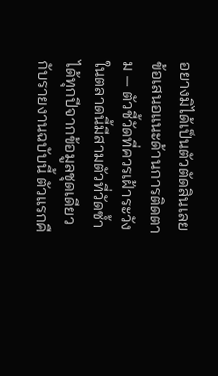อยางมิได้เป็นตัวตัดสินเลย
ข้อเสนอแนะด้านการติดตาม — ตัวชี้วัดที่ควรเฝ้าระวังในตลาดนี้มีสามตัวที่วัดซ้ำได้ทุกปีจากข้อมูลชุดเดียวกับรายงานฉบับนี้ ตัวแรกคื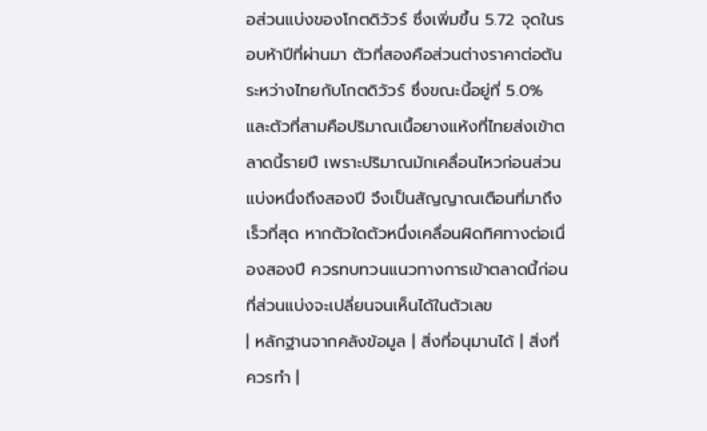อส่วนแบ่งของโกตดิวัวร์ ซึ่งเพิ่มขึ้น 5.72 จุดในรอบห้าปีที่ผ่านมา ตัวที่สองคือส่วนต่างราคาต่อตันระหว่างไทยกับโกตดิวัวร์ ซึ่งขณะนี้อยู่ที่ 5.0% และตัวที่สามคือปริมาณเนื้อยางแห้งที่ไทยส่งเข้าตลาดนี้รายปี เพราะปริมาณมักเคลื่อนไหวก่อนส่วนแบ่งหนึ่งถึงสองปี จึงเป็นสัญญาณเตือนที่มาถึงเร็วที่สุด หากตัวใดตัวหนึ่งเคลื่อนผิดทิศทางต่อเนื่องสองปี ควรทบทวนแนวทางการเข้าตลาดนี้ก่อนที่ส่วนแบ่งจะเปลี่ยนจนเห็นได้ในตัวเลข
| หลักฐานจากคลังข้อมูล | สิ่งที่อนุมานได้ | สิ่งที่ควรทำ |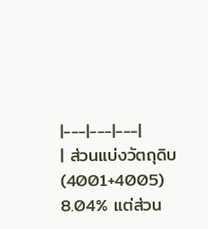|---|---|---|
| ส่วนแบ่งวัตถุดิบ (4001+4005) 8.04% แต่ส่วน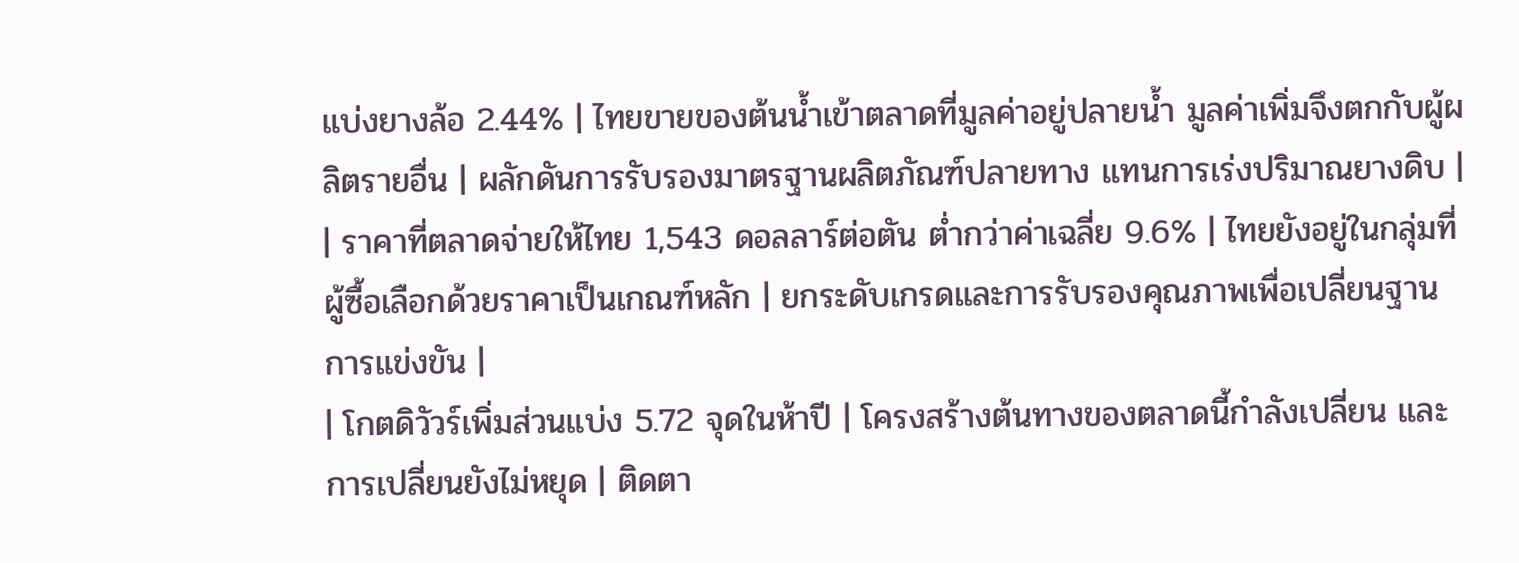แบ่งยางล้อ 2.44% | ไทยขายของต้นน้ำเข้าตลาดที่มูลค่าอยู่ปลายน้ำ มูลค่าเพิ่มจึงตกกับผู้ผลิตรายอื่น | ผลักดันการรับรองมาตรฐานผลิตภัณฑ์ปลายทาง แทนการเร่งปริมาณยางดิบ |
| ราคาที่ตลาดจ่ายให้ไทย 1,543 ดอลลาร์ต่อตัน ต่ำกว่าค่าเฉลี่ย 9.6% | ไทยยังอยู่ในกลุ่มที่ผู้ซื้อเลือกด้วยราคาเป็นเกณฑ์หลัก | ยกระดับเกรดและการรับรองคุณภาพเพื่อเปลี่ยนฐานการแข่งขัน |
| โกตดิวัวร์เพิ่มส่วนแบ่ง 5.72 จุดในห้าปี | โครงสร้างต้นทางของตลาดนี้กำลังเปลี่ยน และการเปลี่ยนยังไม่หยุด | ติดตา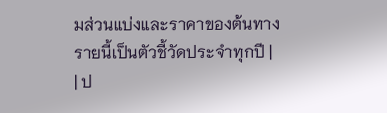มส่วนแบ่งและราคาของต้นทางรายนี้เป็นตัวชี้วัดประจำทุกปี |
| ป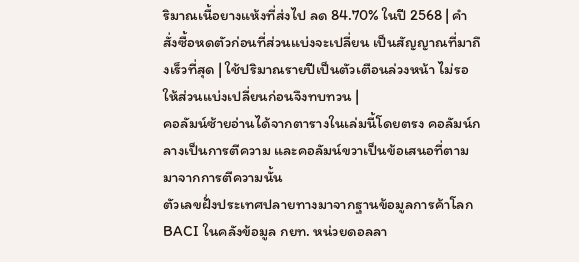ริมาณเนื้อยางแห้งที่ส่งไป ลด 84.70% ในปี 2568 | คำสั่งซื้อหดตัวก่อนที่ส่วนแบ่งจะเปลี่ยน เป็นสัญญาณที่มาถึงเร็วที่สุด | ใช้ปริมาณรายปีเป็นตัวเตือนล่วงหน้า ไม่รอให้ส่วนแบ่งเปลี่ยนก่อนจึงทบทวน |
คอลัมน์ซ้ายอ่านได้จากตารางในเล่มนี้โดยตรง คอลัมน์กลางเป็นการตีความ และคอลัมน์ขวาเป็นข้อเสนอที่ตามมาจากการตีความนั้น
ตัวเลขฝั่งประเทศปลายทางมาจากฐานข้อมูลการค้าโลก BACI ในคลังข้อมูล กยท. หน่วยดอลลา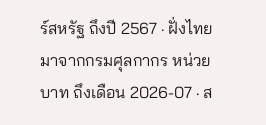ร์สหรัฐ ถึงปี 2567 · ฝั่งไทยมาจากกรมศุลกากร หน่วยบาท ถึงเดือน 2026-07 · ส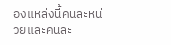องแหล่งนี้คนละหน่วยและคนละ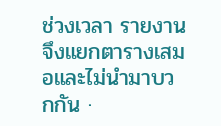ช่วงเวลา รายงานจึงแยกตารางเสมอและไม่นำมาบวกกัน ·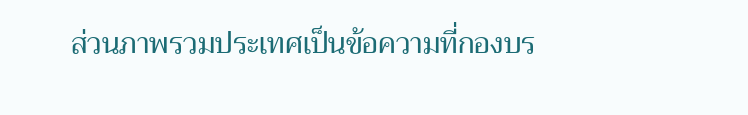ส่วนภาพรวมประเทศเป็นข้อความที่กองบร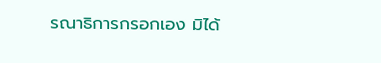รณาธิการกรอกเอง มิได้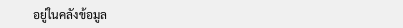อยู่ในคลังข้อมูล